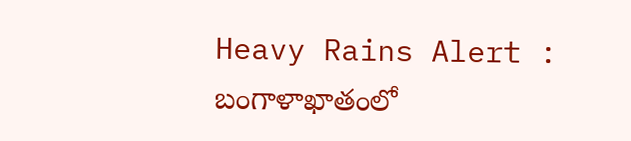Heavy Rains Alert : బంగాళాఖాతంలో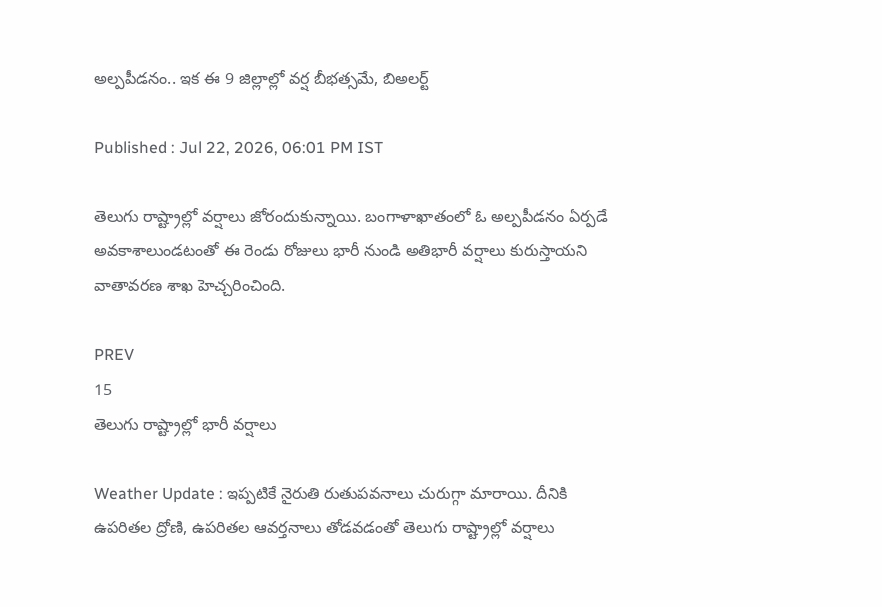అల్పపీడనం.. ఇక ఈ 9 జిల్లాల్లో వర్ష బీభత్సమే, బిఅలర్ట్

Published : Jul 22, 2026, 06:01 PM IST

తెలుగు రాష్ట్రాల్లో వర్షాలు జోరందుకున్నాయి. బంగాళాఖాతంలో ఓ అల్పపీడనం ఏర్పడే అవకాశాలుండటంతో ఈ రెండు రోజులు భారీ నుండి అతిభారీ వర్షాలు కురుస్తాయని వాతావరణ శాఖ హెచ్చరించింది.

PREV
15
తెలుగు రాష్ట్రాల్లో భారీ వర్షాలు

Weather Update : ఇప్పటికే నైరుతి రుతుపవనాలు చురుగ్గా మారాయి. దీనికి ఉపరితల ద్రోణి, ఉపరితల ఆవర్తనాలు తోడవడంతో తెలుగు రాష్ట్రాల్లో వర్షాలు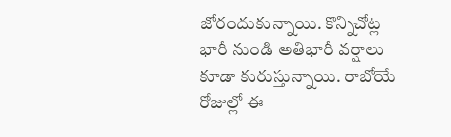జోరందుకున్నాయి. కొన్నిచోట్ల భారీ నుండి అతిభారీ వర్షాలు కూడా కురుస్తున్నాయి. రాబోయే రోజుల్లో ఈ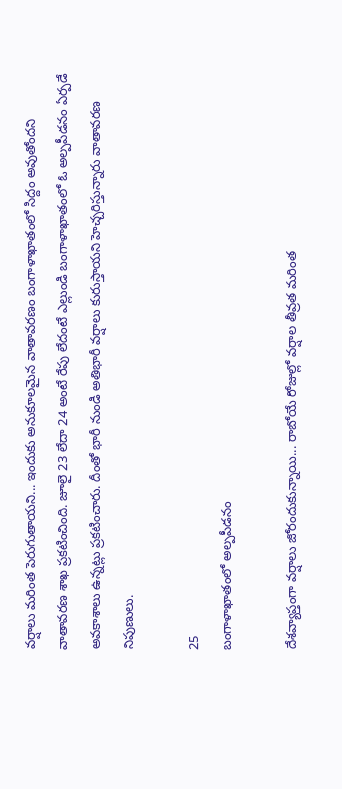వర్షాలు మరింత పెరుగుతాయని... ఇందుకు అనుకూలమైన వాతావరణం బంగాళాఖాతంలో సిద్దం అవుతోందని వాతావరణ శాఖ ప్రకటించింది. జూలై 23 లేదా 24 అంటే రేపు లేదంటే ఎల్లుండి బంగాళాఖాతంలో ఓ అల్పపీడనం ఏర్పడే అవకాశాలు ఉన్నట్లు ప్రకటించారు. దీంతో భారీ నుండి అతిభారీ వర్షాలు కురుస్తాయని హెచ్చరిస్తున్నారు వాతావరణ నిపుణులు.

25
బంగాళాఖాతంలో అల్పపీడనం

దేశవ్యాప్తంగా వర్షాలు జోరందుకున్నాయి... రాబోయే రోజుల్లో వర్షాల తీవ్రత మరింత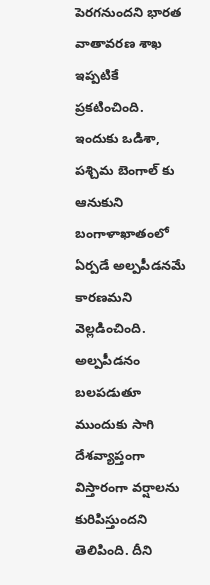పెరగనుందని భారత వాతావరణ శాఖ ఇప్పటికే ప్రకటించింది. ఇందుకు ఒడిశా, పశ్చిమ బెంగాల్ కు ఆనుకుని బంగాళాఖాతంలో ఏర్పడే అల్పపీడనమే కారణమని వెల్లడించింది. అల్పపీడనం బలపడుతూ ముందుకు సాగి దేశవ్యాప్తంగా విస్తారంగా వర్షాలను కురిపిస్తుందని తెలిపింది. దీని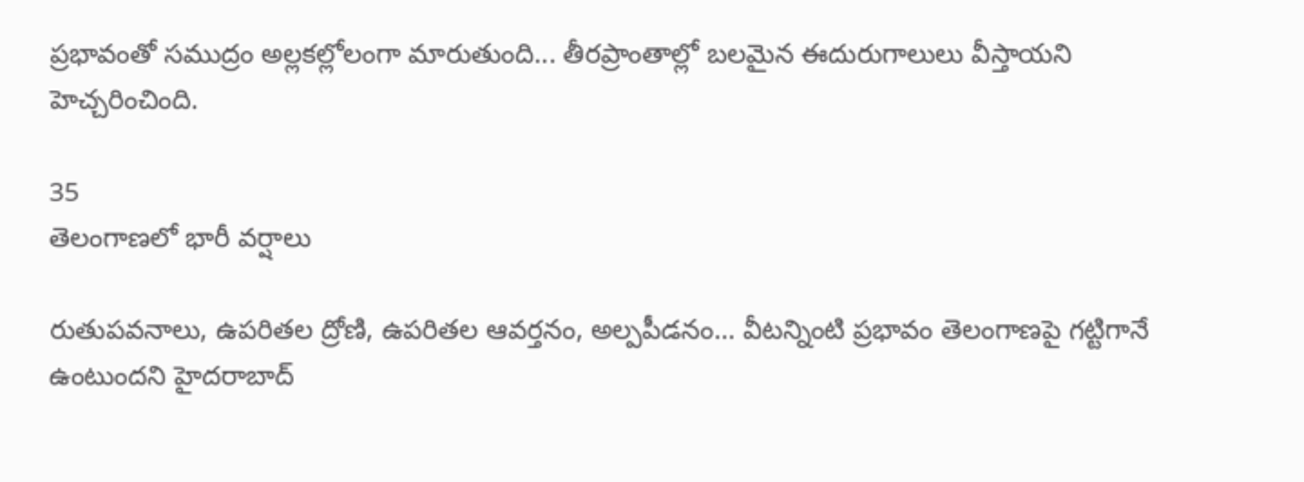ప్రభావంతో సముద్రం అల్లకల్లోలంగా మారుతుంది... తీరప్రాంతాల్లో బలమైన ఈదురుగాలులు వీస్తాయని హెచ్చరించింది.

35
తెలంగాణలో భారీ వర్షాలు

రుతుపవనాలు, ఉపరితల ద్రోణి, ఉపరితల ఆవర్తనం, అల్పపీడనం... వీటన్నింటి ప్రభావం తెలంగాణపై గట్టిగానే ఉంటుందని హైదరాబాద్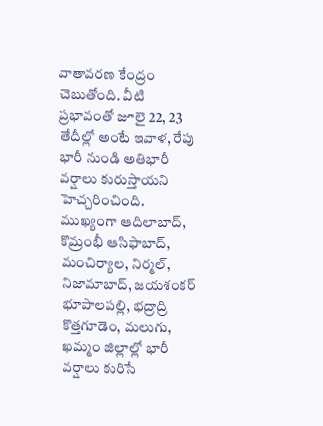వాతావరణ కేంద్రం చెబుతోంది. వీటి ప్రభావంతో జూలై 22, 23 తేదీల్లో అంటే ఇవాళ, రేపు భారీ నుండి అతిభారీ వర్షాలు కురుస్తాయని హెచ్చరించింది. ముఖ్యంగా ఆదిలాబాద్, కొమ్రంభీ ఆసిఫాబాద్, మంచిర్యాల, నిర్మల్, నిజామాబాద్, జయశంకర్ భూపాలపల్లి, భద్రాద్రి కొత్తగూడెం, మలుగు, ఖమ్మం జిల్లాల్లో భారీ వర్షాలు కురిసే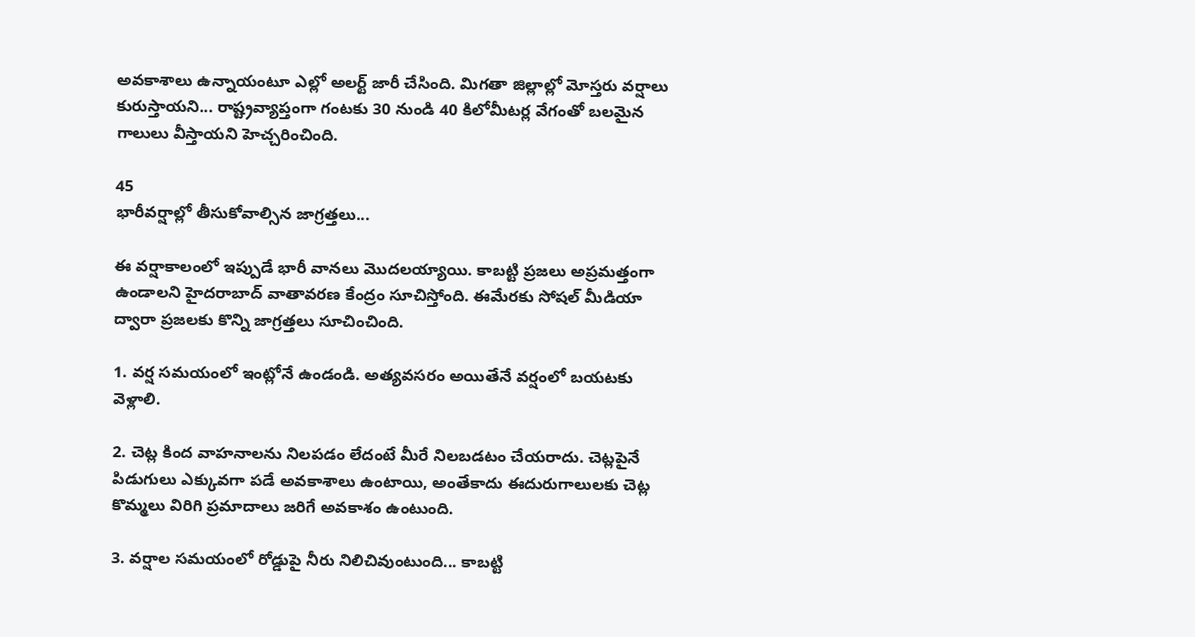అవకాశాలు ఉన్నాయంటూ ఎల్లో అలర్ట్ జారీ చేసింది. మిగతా జిల్లాల్లో మోస్తరు వర్షాలు కురుస్తాయని... రాష్ట్రవ్యాప్తంగా గంటకు 30 నుండి 40 కిలోమీటర్ల వేగంతో బలమైన గాలులు వీస్తాయని హెచ్చరించింది.

45
భారీవర్షాల్లో తీసుకోవాల్సిన జాగ్రత్తలు...

ఈ వర్షాకాలంలో ఇప్పుడే భారీ వానలు మొదలయ్యాయి. కాబట్టి ప్రజలు అప్రమత్తంగా ఉండాలని హైదరాబాద్ వాతావరణ కేంద్రం సూచిస్తోంది. ఈమేరకు సోషల్ మీడియా ద్వారా ప్రజలకు కొన్ని జాగ్రత్తలు సూచించింది.

1. వర్ష సమయంలో ఇంట్లోనే ఉండండి. అత్యవసరం అయితేనే వర్షంలో బయటకు వెళ్లాలి.

2. చెట్ల కింద వాహనాలను నిలపడం లేదంటే మీరే నిలబడటం చేయరాదు. చెట్లపైనే పిడుగులు ఎక్కువగా పడే అవకాశాలు ఉంటాయి, అంతేకాదు ఈదురుగాలులకు చెట్ల కొమ్మలు విరిగి ప్రమాదాలు జరిగే అవకాశం ఉంటుంది.

3. వర్షాల సమయంలో రోడ్డుపై నీరు నిలిచివుంటుంది... కాబట్టి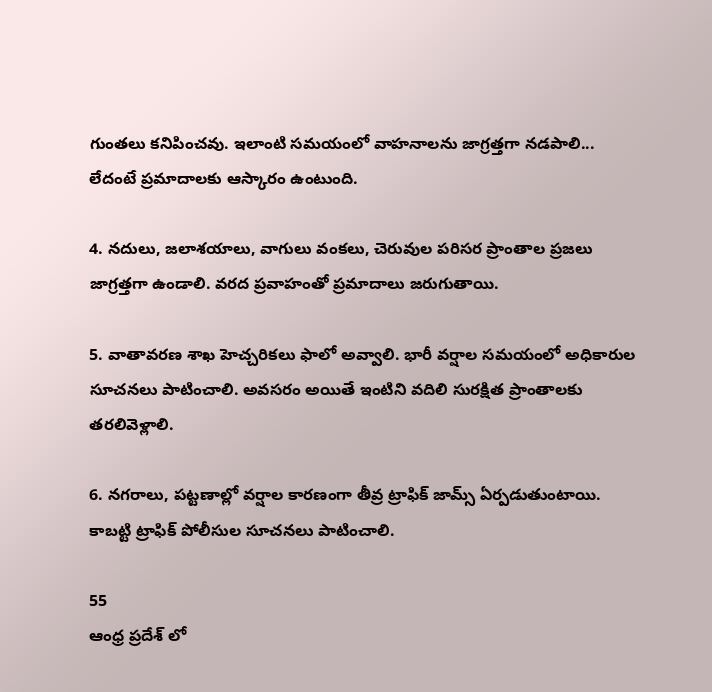గుంతలు కనిపించవు. ఇలాంటి సమయంలో వాహనాలను జాగ్రత్తగా నడపాలి... లేదంటే ప్రమాదాలకు ఆస్కారం ఉంటుంది.

4. నదులు, జలాశయాలు, వాగులు వంకలు, చెరువుల పరిసర ప్రాంతాల ప్రజలు జాగ్రత్తగా ఉండాలి. వరద ప్రవాహంతో ప్రమాదాలు జరుగుతాయి.

5. వాతావరణ శాఖ హెచ్చరికలు ఫాలో అవ్వాలి. భారీ వర్షాల సమయంలో అధికారుల సూచనలు పాటించాలి. అవసరం అయితే ఇంటిని వదిలి సురక్షిత ప్రాంతాలకు తరలివెళ్లాలి.

6. నగరాలు, పట్టణాల్లో వర్షాల కారణంగా తీవ్ర ట్రాఫిక్ జామ్స్ ఏర్పడుతుంటాయి. కాబట్టి ట్రాఫిక్ పోలీసుల సూచనలు పాటించాలి.

55
ఆంధ్ర ప్రదేశ్ లో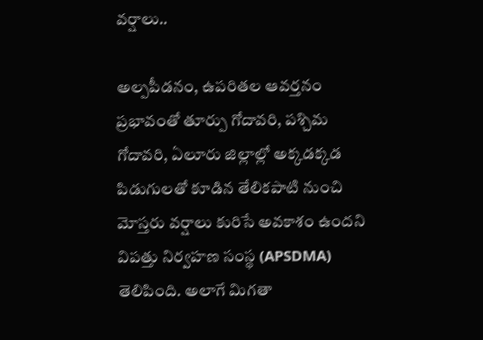వర్షాలు..

అల్పపీడనం, ఉపరితల ఆవర్తనం ప్రభావంతో తూర్పు గోదావరి, పశ్చిమ గోదావరి, ఏలూరు జిల్లాల్లో అక్కడక్కడ పిడుగులతో కూడిన తేలికపాటి నుంచి మోస్తరు వర్షాలు కురిసే అవకాశం ఉందని విపత్తు నిర్వహణ సంస్థ (APSDMA) తెలిపింది. అలాగే మిగతా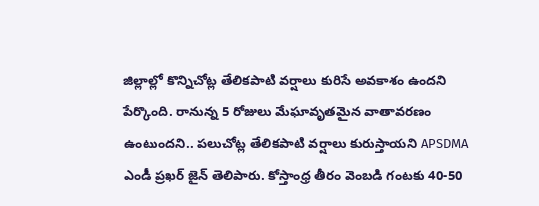జిల్లాల్లో కొన్నిచోట్ల తేలికపాటి వర్షాలు కురిసే అవకాశం ఉందని పేర్కొంది. రానున్న 5 రోజులు మేఘావృతమైన వాతావరణం ఉంటుందని.. పలుచోట్ల తేలికపాటి వర్షాలు కురుస్తాయని APSDMA ఎండీ ప్రఖర్ జైన్ తెలిపారు. కోస్తాంధ్ర తీరం వెంబడి గంటకు 40-50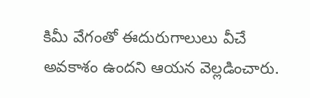కిమీ వేగంతో ఈదురుగాలులు వీచే అవకాశం ఉందని ఆయన వెల్లడించారు.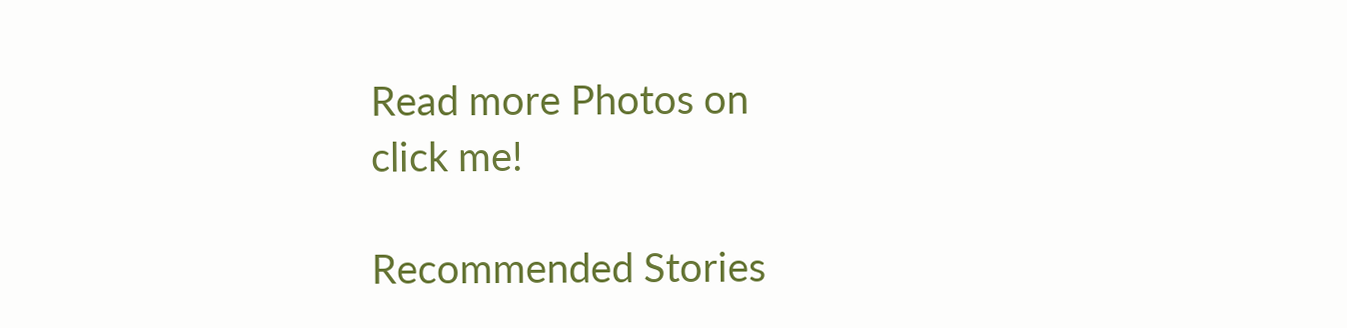Read more Photos on
click me!

Recommended Stories